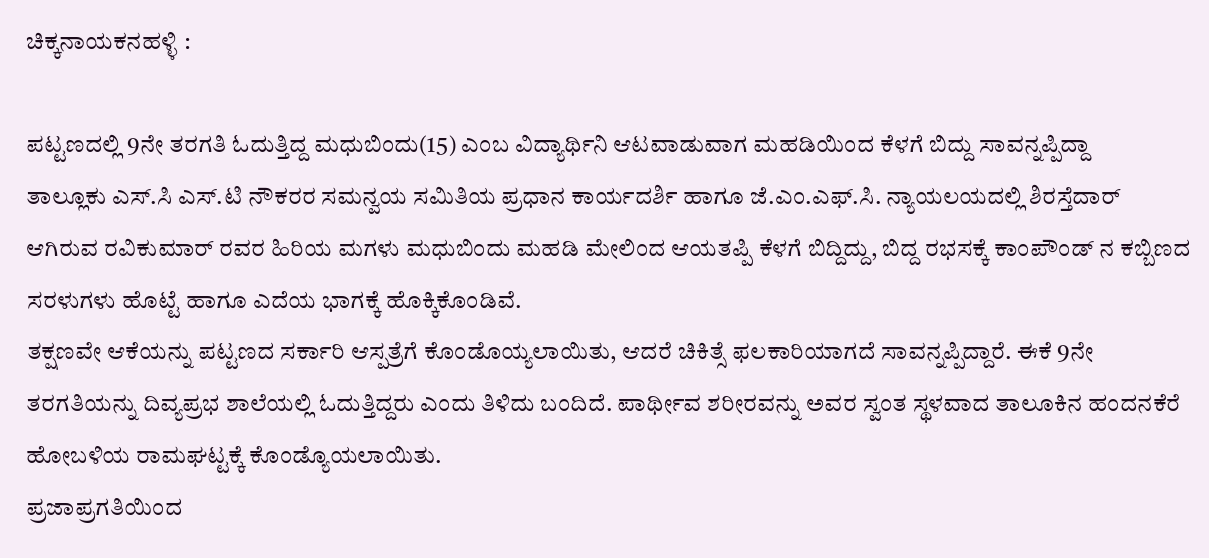ಚಿಕ್ಕನಾಯಕನಹಳ್ಳಿ :

ಪಟ್ಟಣದಲ್ಲಿ 9ನೇ ತರಗತಿ ಓದುತ್ತಿದ್ದ ಮಧುಬಿಂದು(15) ಎಂಬ ವಿದ್ಯಾರ್ಥಿನಿ ಆಟವಾಡುವಾಗ ಮಹಡಿಯಿಂದ ಕೆಳಗೆ ಬಿದ್ದು ಸಾವನ್ನಪ್ಪಿದ್ದಾ
ತಾಲ್ಲೂಕು ಎಸ್.ಸಿ ಎಸ್.ಟಿ ನೌಕರರ ಸಮನ್ವಯ ಸಮಿತಿಯ ಪ್ರಧಾನ ಕಾರ್ಯದರ್ಶಿ ಹಾಗೂ ಜೆ.ಎಂ.ಎಫ್.ಸಿ. ನ್ಯಾಯಲಯದಲ್ಲಿ ಶಿರಸ್ತೆದಾರ್ ಆಗಿರುವ ರವಿಕುಮಾರ್ ರವರ ಹಿರಿಯ ಮಗಳು ಮಧುಬಿಂದು ಮಹಡಿ ಮೇಲಿಂದ ಆಯತಪ್ಪಿ ಕೆಳಗೆ ಬಿದ್ದಿದ್ದು, ಬಿದ್ದ ರಭಸಕ್ಕೆ ಕಾಂಪೌಂಡ್ ನ ಕಬ್ಬಿಣದ ಸರಳುಗಳು ಹೊಟ್ಟೆ ಹಾಗೂ ಎದೆಯ ಭಾಗಕ್ಕೆ ಹೊಕ್ಕಿಕೊಂಡಿವೆ.
ತಕ್ಷಣವೇ ಆಕೆಯನ್ನು ಪಟ್ಟಣದ ಸರ್ಕಾರಿ ಆಸ್ಪತ್ರೆಗೆ ಕೊಂಡೊಯ್ಯಲಾಯಿತು, ಆದರೆ ಚಿಕಿತ್ಸೆ ಫಲಕಾರಿಯಾಗದೆ ಸಾವನ್ನಪ್ಪಿದ್ದಾರೆ. ಈಕೆ 9ನೇ ತರಗತಿಯನ್ನು ದಿವ್ಯಪ್ರಭ ಶಾಲೆಯಲ್ಲಿ ಓದುತ್ತಿದ್ದರು ಎಂದು ತಿಳಿದು ಬಂದಿದೆ. ಪಾರ್ಥೀವ ಶರೀರವನ್ನು ಅವರ ಸ್ವಂತ ಸ್ಥಳವಾದ ತಾಲೂಕಿನ ಹಂದನಕೆರೆ ಹೋಬಳಿಯ ರಾಮಘಟ್ಟಕ್ಕೆ ಕೊಂಡ್ಯೊಯಲಾಯಿತು.
ಪ್ರಜಾಪ್ರಗತಿಯಿಂದ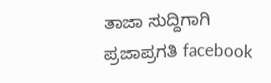ತಾಜಾ ಸುದ್ದಿಗಾಗಿ ಪ್ರಜಾಪ್ರಗತಿ facebook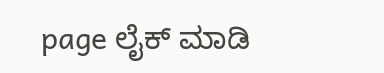page ಲೈಕ್ ಮಾಡಿ